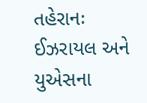તહેરાનઃ ઈઝરાયલ અને યુએસના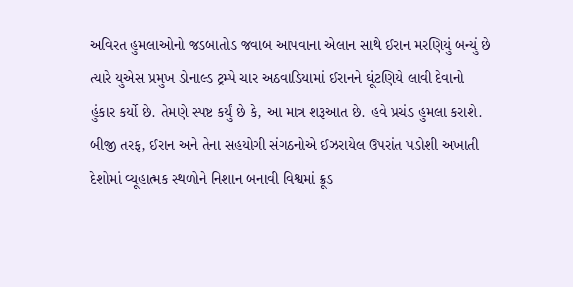અવિરત હુમલાઓનો જડબાતોડ જવાબ આપવાના એલાન સાથે ઈરાન મરણિયું બન્યું છે ત્યારે યુએસ પ્રમુખ ડોનાલ્ડ ટ્રમ્પે ચાર અઠવાડિયામાં ઈરાનને ઘૂંટણિયે લાવી દેવાનો હુંકાર કર્યો છે. તેમણે સ્પષ્ટ કર્યું છે કે, આ માત્ર શરૂઆત છે. હવે પ્રચંડ હુમલા કરાશે.
બીજી તરફ, ઈરાન અને તેના સહયોગી સંગઠનોએ ઈઝરાયેલ ઉપરાંત પડોશી અખાતી દેશોમાં વ્યૂહાત્મક સ્થળોને નિશાન બનાવી વિશ્વમાં ક્રૂડ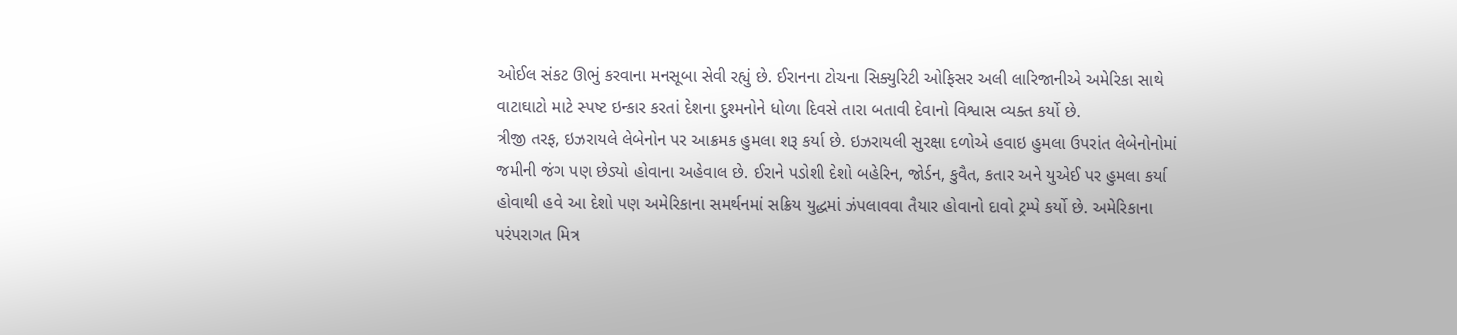ઓઈલ સંકટ ઊભું કરવાના મનસૂબા સેવી રહ્યું છે. ઈરાનના ટોચના સિક્યુરિટી ઓફિસર અલી લારિજાનીએ અમેરિકા સાથે વાટાઘાટો માટે સ્પષ્ટ ઇન્કાર કરતાં દેશના દુશ્મનોને ધોળા દિવસે તારા બતાવી દેવાનો વિશ્વાસ વ્યક્ત કર્યો છે.
ત્રીજી તરફ, ઇઝરાયલે લેબેનોન પર આક્રમક હુમલા શરૂ કર્યા છે. ઇઝરાયલી સુરક્ષા દળોએ હવાઇ હુમલા ઉપરાંત લેબેનોનોમાં જમીની જંગ પણ છેડ્યો હોવાના અહેવાલ છે. ઈરાને પડોશી દેશો બહેરિન, જોર્ડન, કુવૈત, કતાર અને યુએઈ પર હુમલા કર્યા હોવાથી હવે આ દેશો પણ અમેરિકાના સમર્થનમાં સક્રિય યુદ્ધમાં ઝંપલાવવા તૈયાર હોવાનો દાવો ટ્રમ્પે કર્યો છે. અમેરિકાના પરંપરાગત મિત્ર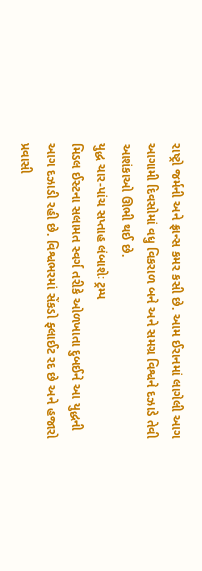રાષ્ટ્રો જર્મની અને ફ્રાન્સ કમર કસી છે. આમ ઈરાનમાં લાગેલી આગ આગામી દિવસોમાં વધુ વિકરાળ બને અને સમગ્ર વિશ્વને દઝાડે તેવી આશંકાઓ ઊભી થઈ છે.
યુદ્ધ ચાર-પાંચ સપ્તાહ લંબાશેઃ ટ્રમ્પ
મિડલ ઈસ્ટના સલામત સ્વર્ગ તરીકે ઓળખાતા દુબઈને આ યુદ્ધની આગ દઝાડી રહી છે. વિશ્વભરમાં સેંકડો ફ્લાઈટ રદ છે અને હજારો પ્રવાસી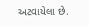અટવાયેલા છે.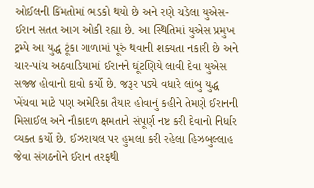ઓઈલની કિંમતોમાં ભડકો થયો છે અને રણે ચડેલા યુએસ-ઈરાન સતત આગ ઓકી રહ્યા છે. આ સ્થિતિમાં યુએસ પ્રમુખ ટ્રમ્પે આ યુદ્ધ ટૂંકા ગાળામાં પૂરું થવાની શક્યતા નકારી છે અને ચાર-પાંચ અઠવાડિયામાં ઈરાનને ઘૂંટણિયે લાવી દેવા યુએસ સજ્જ હોવાનો દાવો કર્યો છે. જરૂર પડ્યે વધારે લાંબુ યુદ્ધ ખેંચવા માટે પણ અમેરિકા તૈયાર હોવાનું કહીને તેમણે ઈરાનની મિસાઈલ અને નૌકાદળ ક્ષમતાને સંપૂર્ણ નષ્ટ કરી દેવાનો નિર્ધાર વ્યક્ત કર્યો છે. ઈઝરાયલ પર હુમલા કરી રહેલા હિઝબુલ્લાહ જેવા સંગઠનોને ઈરાન તરફથી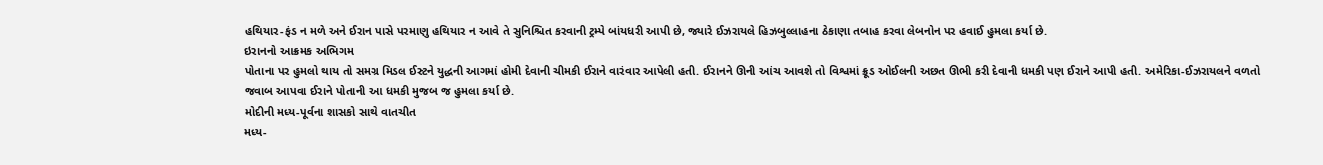હથિયાર-ફંડ ન મળે અને ઈરાન પાસે પરમાણુ હથિયાર ન આવે તે સુનિશ્ચિત કરવાની ટ્રમ્પે બાંયધરી આપી છે, જ્યારે ઈઝરાયલે હિઝબુલ્લાહના ઠેકાણા તબાહ કરવા લેબનોન પર હવાઈ હુમલા કર્યા છે.
ઇરાનનો આક્રમક અભિગમ
પોતાના પર હુમલો થાય તો સમગ્ર મિડલ ઈસ્ટને યુદ્ધની આગમાં હોમી દેવાની ચીમકી ઈરાને વારંવાર આપેલી હતી. ઈરાનને ઊની આંચ આવશે તો વિશ્વમાં ક્રૂડ ઓઈલની અછત ઊભી કરી દેવાની ધમકી પણ ઈરાને આપી હતી. અમેરિકા-ઈઝરાયલને વળતો જવાબ આપવા ઈરાને પોતાની આ ધમકી મુજબ જ હુમલા કર્યા છે.
મોદીની મધ્ય-પૂર્વના શાસકો સાથે વાતચીત
મધ્ય-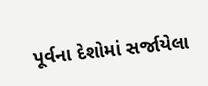પૂર્વના દેશોમાં સર્જાયેલા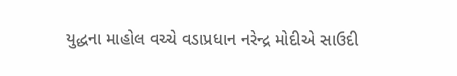યુદ્ધના માહોલ વચ્ચે વડાપ્રધાન નરેન્દ્ર મોદીએ સાઉદી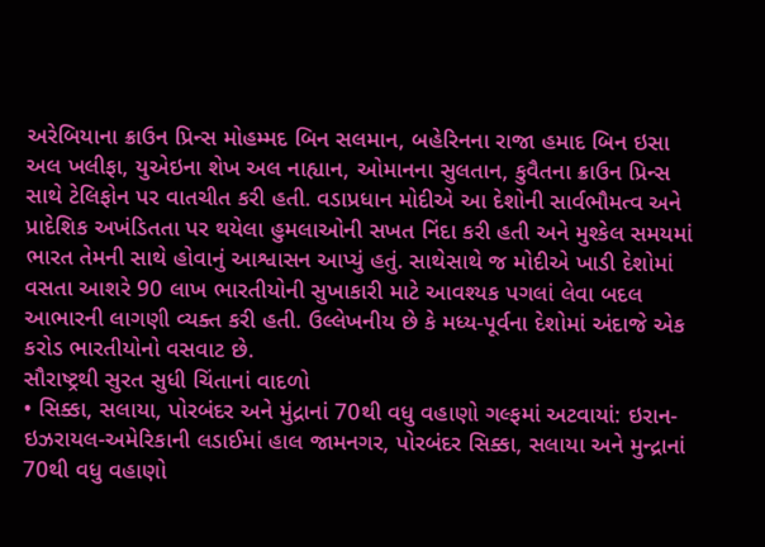અરેબિયાના ક્રાઉન પ્રિન્સ મોહમ્મદ બિન સલમાન, બહેરિનના રાજા હમાદ બિન ઇસા અલ ખલીફા, યુએઇના શેખ અલ નાહ્યાન, ઓમાનના સુલતાન, કુવૈતના ક્રાઉન પ્રિન્સ સાથે ટેલિફોન પર વાતચીત કરી હતી. વડાપ્રધાન મોદીએ આ દેશોની સાર્વભૌમત્વ અને પ્રાદેશિક અખંડિતતા પર થયેલા હુમલાઓની સખત નિંદા કરી હતી અને મુશ્કેલ સમયમાં ભારત તેમની સાથે હોવાનું આશ્વાસન આપ્યું હતું. સાથેસાથે જ મોદીએ ખાડી દેશોમાં વસતા આશરે 90 લાખ ભારતીયોની સુખાકારી માટે આવશ્યક પગલાં લેવા બદલ આભારની લાગણી વ્યક્ત કરી હતી. ઉલ્લેખનીય છે કે મધ્ય-પૂર્વના દેશોમાં અંદાજે એક કરોડ ભારતીયોનો વસવાટ છે.
સૌરાષ્ટ્રથી સુરત સુધી ચિંતાનાં વાદળો
• સિક્કા, સલાયા, પોરબંદર અને મુંદ્રાનાં 70થી વધુ વહાણો ગલ્ફમાં અટવાયાં: ઇરાન-ઇઝરાયલ-અમેરિકાની લડાઈમાં હાલ જામનગર, પોરબંદર સિક્કા, સલાયા અને મુન્દ્રાનાં 70થી વધુ વહાણો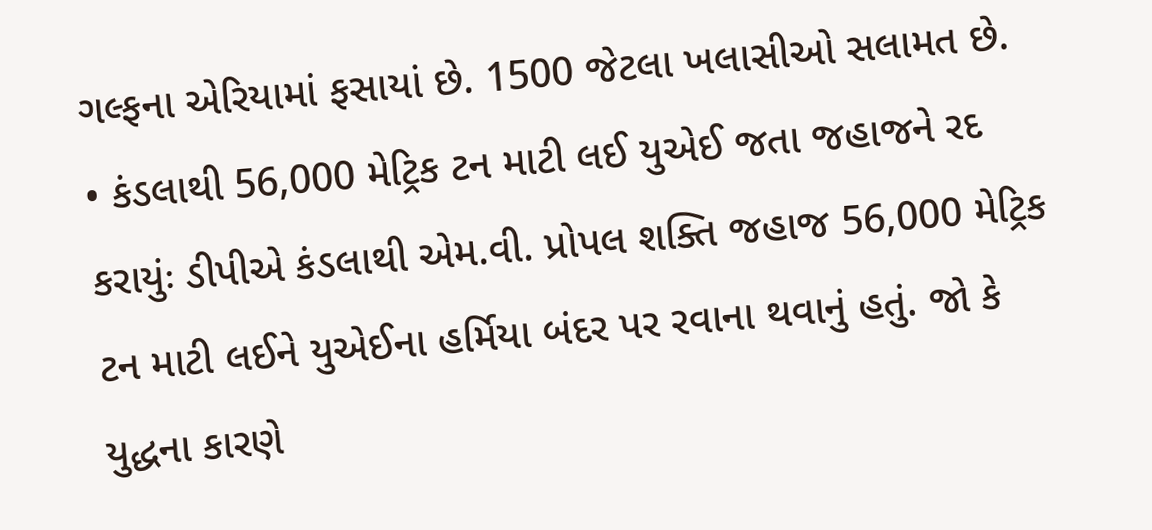ગલ્ફના એરિયામાં ફસાયાં છે. 1500 જેટલા ખલાસીઓ સલામત છે.
• કંડલાથી 56,000 મેટ્રિક ટન માટી લઈ યુએઈ જતા જહાજને રદ કરાયુંઃ ડીપીએ કંડલાથી એમ.વી. પ્રોપલ શક્તિ જહાજ 56,000 મેટ્રિક ટન માટી લઈને યુએઈના હર્મિયા બંદર પર રવાના થવાનું હતું. જો કે યુદ્ધના કારણે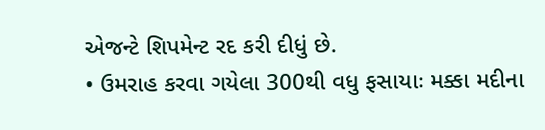એજન્ટે શિપમેન્ટ રદ કરી દીધું છે.
• ઉમરાહ કરવા ગયેલા 300થી વધુ ફસાયાઃ મક્કા મદીના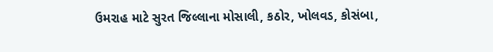ઉમરાહ માટે સુરત જિલ્લાના મોસાલી, કઠોર, ખોલવડ, કોસંબા,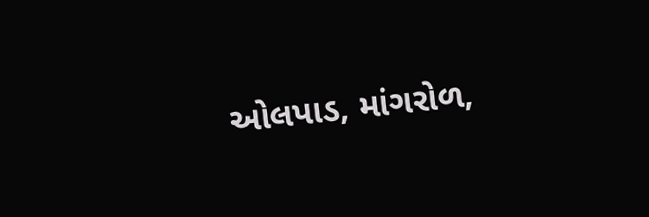ઓલપાડ, માંગરોળ,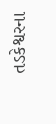તડકેશ્વરના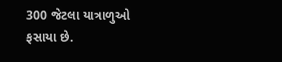300 જેટલા યાત્રાળુઓ ફસાયા છે.